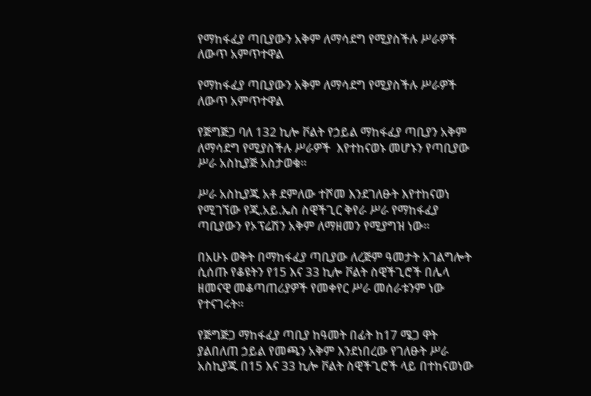የማከፋፈያ ጣቢያውን አቅም ለማሳደግ የሚያስችሉ ሥራዎች ለውጥ አምጥተዋል

የማከፋፈያ ጣቢያውን አቅም ለማሳደግ የሚያስችሉ ሥራዎች ለውጥ አምጥተዋል

የጅግጅጋ ባለ 132 ኪሎ ቮልት የኃይል ማከፋፈያ ጣቢያን አቅም ለማሳደግ የሚያስችሉ ሥራዎች  እየተከናወኑ መሆኑን የጣቢያው ሥራ አስኪያጅ አስታወቁ።

ሥራ አስኪያጁ አቶ ደምለው ተሾመ እንደገለፁት እየተከናወነ የሚገኘው የጂ.አይ.ኤስ ስዊችጊር ቅየራ ሥራ የማከፋፈያ ጣቢያውን የኦፕሬሽን አቅም ለማዘመን የሚያግዝ ነው።

በአሁኑ ወቅት በማከፋፈያ ጣቢያው ለረጅም ዓመታት አገልግሎት ሲሰጡ የቆዩትን የ15 እና 33 ኪሎ ቮልት ስዊችጊሮች በሌላ ዘመናዊ መቆጣጠሪያዎች የመቀየር ሥራ መሰራቱንም ነው የተናገሩት።

የጅግጅጋ ማከፋፈያ ጣቢያ ከዓመት በፊት ከ17 ሜጋ ዋት ያልበለጠ ኃይል የመጫን አቅም እንደነበረው የገለፁት ሥራ አስኪያጁ በ15 እና 33 ኪሎ ቮልት ስዊችጊሮች ላይ በተከናወነው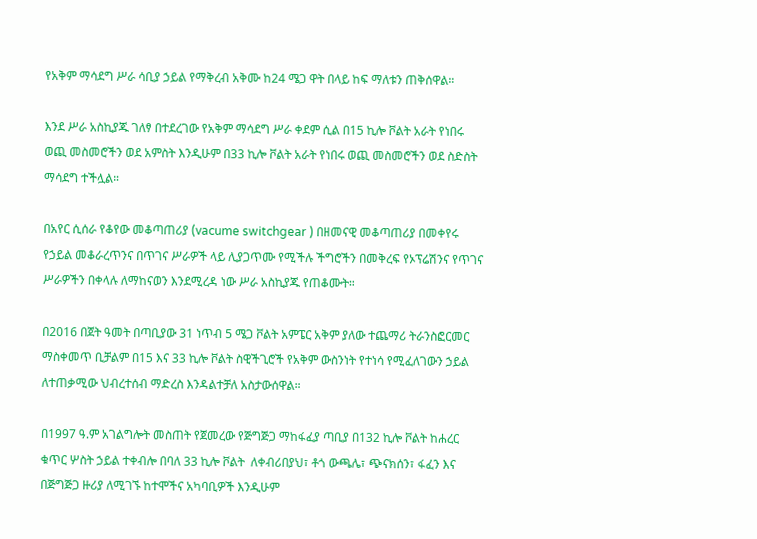የአቅም ማሳደግ ሥራ ሳቢያ ኃይል የማቅረብ አቅሙ ከ24 ሜጋ ዋት በላይ ከፍ ማለቱን ጠቅሰዋል።

እንደ ሥራ አስኪያጁ ገለፃ በተደረገው የአቅም ማሳደግ ሥራ ቀደም ሲል በ15 ኪሎ ቮልት አራት የነበሩ ወጪ መስመሮችን ወደ አምስት እንዲሁም በ33 ኪሎ ቮልት አራት የነበሩ ወጪ መስመሮችን ወደ ስድስት ማሳደግ ተችሏል።

በአየር ሲሰራ የቆየው መቆጣጠሪያ (vacume switchgear ) በዘመናዊ መቆጣጠሪያ በመቀየሩ የኃይል መቆራረጥንና በጥገና ሥራዎች ላይ ሊያጋጥሙ የሚችሉ ችግሮችን በመቅረፍ የኦፕሬሽንና የጥገና ሥራዎችን በቀላሉ ለማከናወን እንደሚረዳ ነው ሥራ አስኪያጁ የጠቆሙት።

በ2016 በጀት ዓመት በጣቢያው 31 ነጥብ 5 ሜጋ ቮልት አምፔር አቅም ያለው ተጨማሪ ትራንስፎርመር ማስቀመጥ ቢቻልም በ15 እና 33 ኪሎ ቮልት ስዊችጊሮች የአቅም ውስንነት የተነሳ የሚፈለገውን ኃይል ለተጠቃሚው ህብረተሰብ ማድረስ እንዳልተቻለ አስታውሰዋል።

በ1997 ዓ.ም አገልግሎት መስጠት የጀመረው የጅግጅጋ ማከፋፈያ ጣቢያ በ132 ኪሎ ቮልት ከሐረር ቁጥር ሦስት ኃይል ተቀብሎ በባለ 33 ኪሎ ቮልት  ለቀብሪበያህ፣ ቶጎ ውጫሌ፣ ጭናክሰን፣ ፋፈን እና በጅግጅጋ ዙሪያ ለሚገኙ ከተሞችና አካባቢዎች እንዲሁም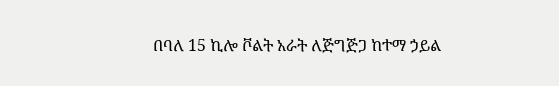በባለ 15 ኪሎ ቮልት አራት ለጅግጅጋ ከተማ ኃይል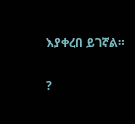እያቀረበ ይገኛል።

?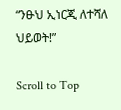“ንፁህ ኢነርጂ ለተሻለ ህይወት!”

Scroll to Top